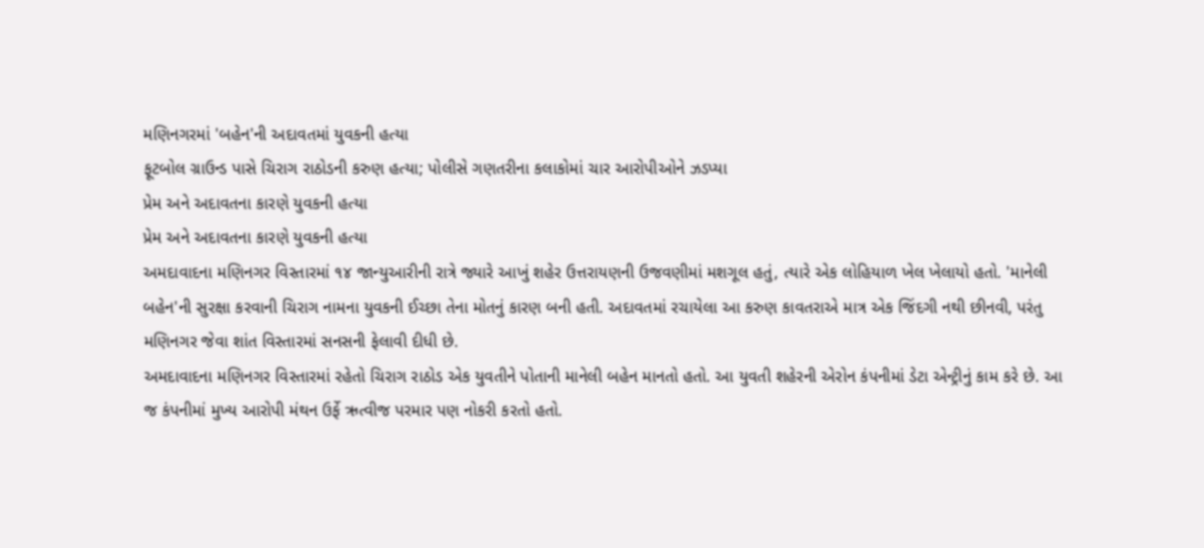મણિનગરમાં 'બહેન'ની અદાવતમાં યુવકની હત્યા
ફૂટબોલ ગ્રાઉન્ડ પાસે ચિરાગ રાઠોડની કરુણ હત્યા; પોલીસે ગણતરીના કલાકોમાં ચાર આરોપીઓને ઝડપ્યા
પ્રેમ અને અદાવતના કારણે યુવકની હત્યા
પ્રેમ અને અદાવતના કારણે યુવકની હત્યા
અમદાવાદના મણિનગર વિસ્તારમાં ૧૪ જાન્યુઆરીની રાત્રે જ્યારે આખું શહેર ઉત્તરાયણની ઉજવણીમાં મશગૂલ હતું, ત્યારે એક લોહિયાળ ખેલ ખેલાયો હતો. 'માનેલી બહેન'ની સુરક્ષા કરવાની ચિરાગ નામના યુવકની ઈચ્છા તેના મોતનું કારણ બની હતી. અદાવતમાં રચાયેલા આ કરુણ કાવતરાએ માત્ર એક જિંદગી નથી છીનવી, પરંતુ મણિનગર જેવા શાંત વિસ્તારમાં સનસની ફેલાવી દીધી છે.
અમદાવાદના મણિનગર વિસ્તારમાં રહેતો ચિરાગ રાઠોડ એક યુવતીને પોતાની માનેલી બહેન માનતો હતો. આ યુવતી શહેરની એરોન કંપનીમાં ડેટા એન્ટ્રીનું કામ કરે છે. આ જ કંપનીમાં મુખ્ય આરોપી મંથન ઉર્ફે ઋત્વીજ પરમાર પણ નોકરી કરતો હતો.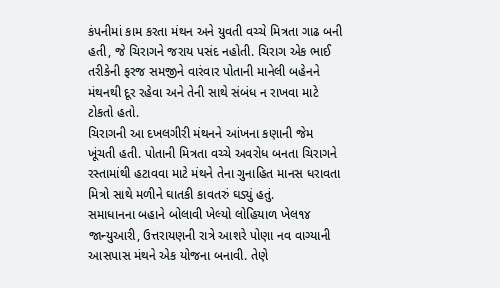કંપનીમાં કામ કરતા મંથન અને યુવતી વચ્ચે મિત્રતા ગાઢ બની હતી, જે ચિરાગને જરાય પસંદ નહોતી. ચિરાગ એક ભાઈ તરીકેની ફરજ સમજીને વારંવાર પોતાની માનેલી બહેનને મંથનથી દૂર રહેવા અને તેની સાથે સંબંધ ન રાખવા માટે ટોકતો હતો.
ચિરાગની આ દખલગીરી મંથનને આંખના કણાની જેમ ખૂંચતી હતી. પોતાની મિત્રતા વચ્ચે અવરોધ બનતા ચિરાગને રસ્તામાંથી હટાવવા માટે મંથને તેના ગુનાહિત માનસ ધરાવતા મિત્રો સાથે મળીને ઘાતકી કાવતરું ઘડ્યું હતું.
સમાધાનના બહાને બોલાવી ખેલ્યો લોહિયાળ ખેલ૧૪ જાન્યુઆરી, ઉત્તરાયણની રાત્રે આશરે પોણા નવ વાગ્યાની આસપાસ મંથને એક યોજના બનાવી. તેણે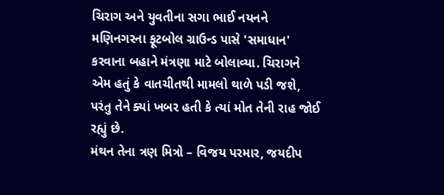ચિરાગ અને યુવતીના સગા ભાઈ નયનને મણિનગરના ફૂટબોલ ગ્રાઉન્ડ પાસે 'સમાધાન' કરવાના બહાને મંત્રણા માટે બોલાવ્યા. ચિરાગને એમ હતું કે વાતચીતથી મામલો થાળે પડી જશે, પરંતુ તેને ક્યાં ખબર હતી કે ત્યાં મોત તેની રાહ જોઈ રહ્યું છે.
મંથન તેના ત્રણ મિત્રો – વિજય પરમાર, જયદીપ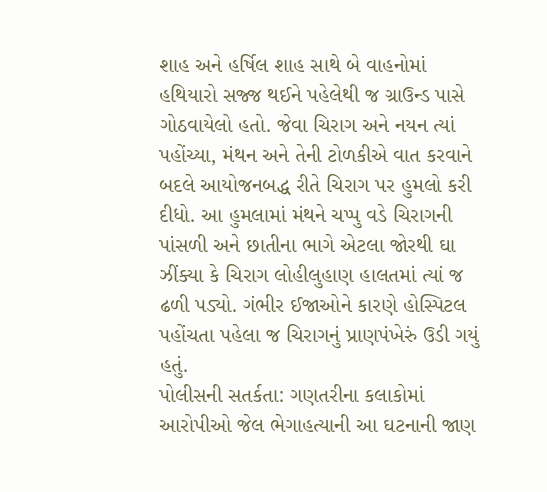શાહ અને હર્ષિલ શાહ સાથે બે વાહનોમાં હથિયારો સજ્જ થઈને પહેલેથી જ ગ્રાઉન્ડ પાસે ગોઠવાયેલો હતો. જેવા ચિરાગ અને નયન ત્યાં પહોંચ્યા, મંથન અને તેની ટોળકીએ વાત કરવાને બદલે આયોજનબદ્ધ રીતે ચિરાગ પર હુમલો કરી દીધો. આ હુમલામાં મંથને ચપ્પુ વડે ચિરાગની પાંસળી અને છાતીના ભાગે એટલા જોરથી ઘા ઝીંક્યા કે ચિરાગ લોહીલુહાણ હાલતમાં ત્યાં જ ઢળી પડ્યો. ગંભીર ઈજાઓને કારણે હોસ્પિટલ પહોંચતા પહેલા જ ચિરાગનું પ્રાણપંખેરું ઉડી ગયું હતું.
પોલીસની સતર્કતા: ગણતરીના કલાકોમાં આરોપીઓ જેલ ભેગાહત્યાની આ ઘટનાની જાણ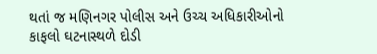થતાં જ મણિનગર પોલીસ અને ઉચ્ચ અધિકારીઓનો કાફલો ઘટનાસ્થળે દોડી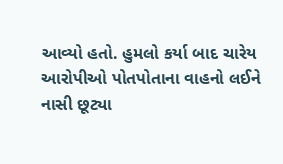આવ્યો હતો. હુમલો કર્યા બાદ ચારેય આરોપીઓ પોતપોતાના વાહનો લઈને નાસી છૂટ્યા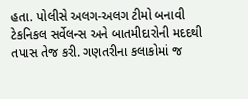હતા. પોલીસે અલગ-અલગ ટીમો બનાવી ટેકનિકલ સર્વેલન્સ અને બાતમીદારોની મદદથી તપાસ તેજ કરી. ગણતરીના કલાકોમાં જ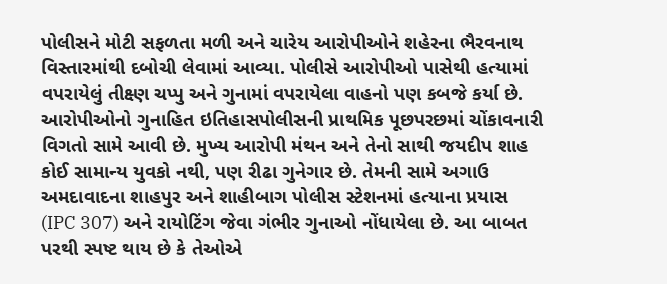પોલીસને મોટી સફળતા મળી અને ચારેય આરોપીઓને શહેરના ભૈરવનાથ વિસ્તારમાંથી દબોચી લેવામાં આવ્યા. પોલીસે આરોપીઓ પાસેથી હત્યામાં વપરાયેલું તીક્ષ્ણ ચપ્પુ અને ગુનામાં વપરાયેલા વાહનો પણ કબજે કર્યા છે.
આરોપીઓનો ગુનાહિત ઇતિહાસપોલીસની પ્રાથમિક પૂછપરછમાં ચોંકાવનારી વિગતો સામે આવી છે. મુખ્ય આરોપી મંથન અને તેનો સાથી જયદીપ શાહ કોઈ સામાન્ય યુવકો નથી, પણ રીઢા ગુનેગાર છે. તેમની સામે અગાઉ અમદાવાદના શાહપુર અને શાહીબાગ પોલીસ સ્ટેશનમાં હત્યાના પ્રયાસ (IPC 307) અને રાયોટિંગ જેવા ગંભીર ગુનાઓ નોંધાયેલા છે. આ બાબત પરથી સ્પષ્ટ થાય છે કે તેઓએ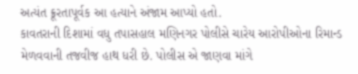અત્યંત ક્રૂરતાપૂર્વક આ હત્યાને અંજામ આપ્યો હતો.
કાવતરાની દિશામાં વધુ તપાસહાલ મણિનગર પોલીસે ચારેય આરોપીઓના રિમાન્ડ મેળવવાની તજવીજ હાથ ધરી છે. પોલીસ એ જાણવા માંગે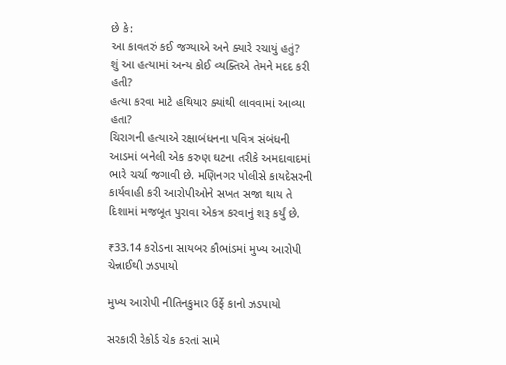છે કે:
આ કાવતરું કઈ જગ્યાએ અને ક્યારે રચાયું હતું?
શું આ હત્યામાં અન્ય કોઈ વ્યક્તિએ તેમને મદદ કરી હતી?
હત્યા કરવા માટે હથિયાર ક્યાંથી લાવવામાં આવ્યા હતા?
ચિરાગની હત્યાએ રક્ષાબંધનના પવિત્ર સંબંધની આડમાં બનેલી એક કરુણ ઘટના તરીકે અમદાવાદમાં ભારે ચર્ચા જગાવી છે. મણિનગર પોલીસે કાયદેસરની કાર્યવાહી કરી આરોપીઓને સખત સજા થાય તે દિશામાં મજબૂત પુરાવા એકત્ર કરવાનું શરૂ કર્યું છે.

₹33.14 કરોડના સાયબર કૌભાંડમાં મુખ્ય આરોપી ચેન્નાઈથી ઝડપાયો

મુખ્ય આરોપી નીતિનકુમાર ઉર્ફે કાનો ઝડપાયો

સરકારી રેકોર્ડ ચેક કરતાં સામે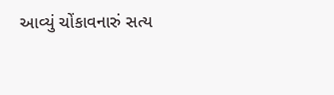આવ્યું ચોંકાવનારું સત્ય